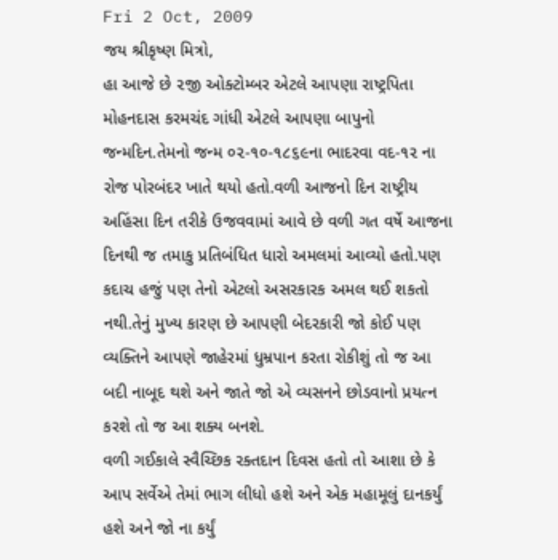Fri 2 Oct, 2009
જય શ્રીકૃષ્ણ મિત્રો,
હા આજે છે ૨જી ઓક્ટોમ્બર એટલે આપણા રાષ્ટ્રપિતા મોહનદાસ કરમચંદ ગાંધી એટલે આપણા બાપુનો જન્મદિન.તેમનો જન્મ ૦૨-૧૦-૧૮૬૯ના ભાદરવા વદ-૧૨ ના રોજ પોરબંદર ખાતે થયો હતો.વળી આજનો દિન રાષ્ટ્રીય અહિંસા દિન તરીકે ઉજવવામાં આવે છે વળી ગત વર્ષે આજના દિનથી જ તમાકુ પ્રતિબંધિત ધારો અમલમાં આવ્યો હતો.પણ કદાચ હજું પણ તેનો એટલો અસરકારક અમલ થઈ શકતો નથી.તેનું મુખ્ય કારણ છે આપણી બેદરકારી જો કોઈ પણ વ્યક્તિને આપણે જાહેરમાં ધુમ્રપાન કરતા રોકીશું તો જ આ બદી નાબૂદ થશે અને જાતે જો એ વ્યસનને છોડવાનો પ્રયત્ન કરશે તો જ આ શક્ય બનશે.
વળી ગઈકાલે સ્વૈચ્છિક રક્તદાન દિવસ હતો તો આશા છે કે આપ સર્વેએ તેમાં ભાગ લીધો હશે અને એક મહામૂલું દાનકર્યું હશે અને જો ના કર્યું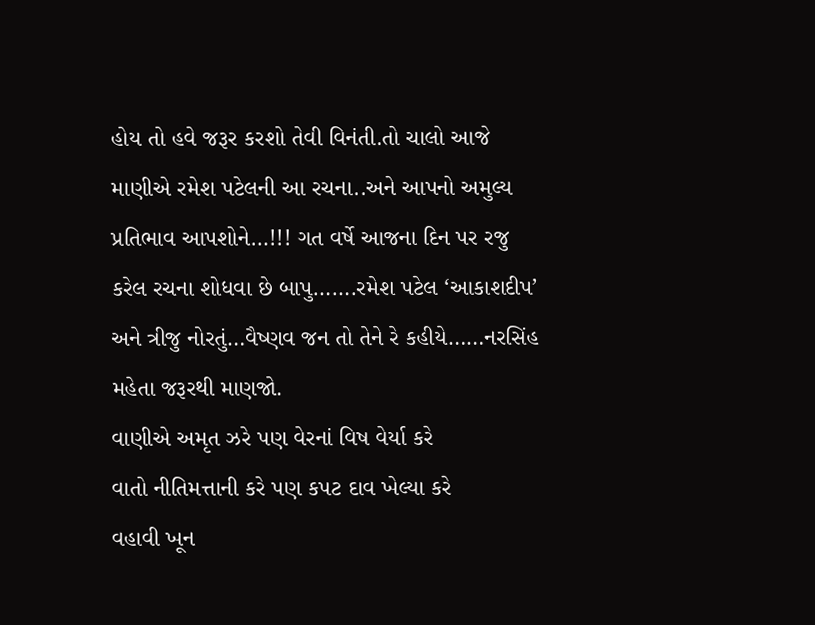હોય તો હવે જરૂર કરશો તેવી વિનંતી.તો ચાલો આજે માણીએ રમેશ પટેલની આ રચના..અને આપનો અમુલ્ય પ્રતિભાવ આપશોને…!!! ગત વર્ષે આજના દિન પર રજુ કરેલ રચના શોધવા છે બાપુ…….રમેશ પટેલ ‘આકાશદીપ’ અને ત્રીજુ નોરતું…વૈષ્ણવ જન તો તેને રે કહીયે……નરસિંહ મહેતા જરૂરથી માણજો.
વાણીએ અમૃત ઝરે પણ વેરનાં વિષ વેર્યા કરે
વાતો નીતિમત્તાની કરે પણ કપટ દાવ ખેલ્યા કરે
વહાવી ખૂન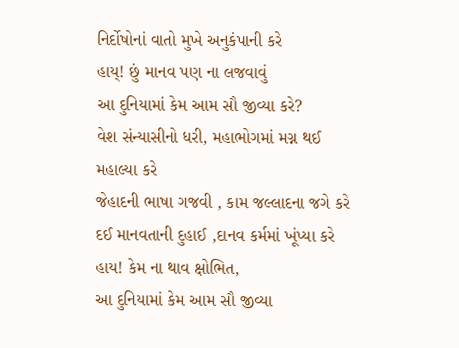નિર્દોષોનાં વાતો મુખે અનુકંપાની કરે
હાય્! છું માનવ પણ ના લજવાવું
આ દુનિયામાં કેમ આમ સૌ જીવ્યા કરે?
વેશ સંન્યાસીનો ધરી, મહાભોગમાં મગ્ન થઈ મહાલ્યા કરે
જેહાદની ભાષા ગજવી , કામ જલ્લાદના જગે કરે
દઈ માનવતાની દુહાઈ ,દાનવ કર્મમાં ખૂંપ્યા કરે
હાય! કેમ ના થાવ ક્ષોભિત,
આ દુનિયામાં કેમ આમ સૌ જીવ્યા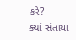કરે?
ક્યાં સંતાયા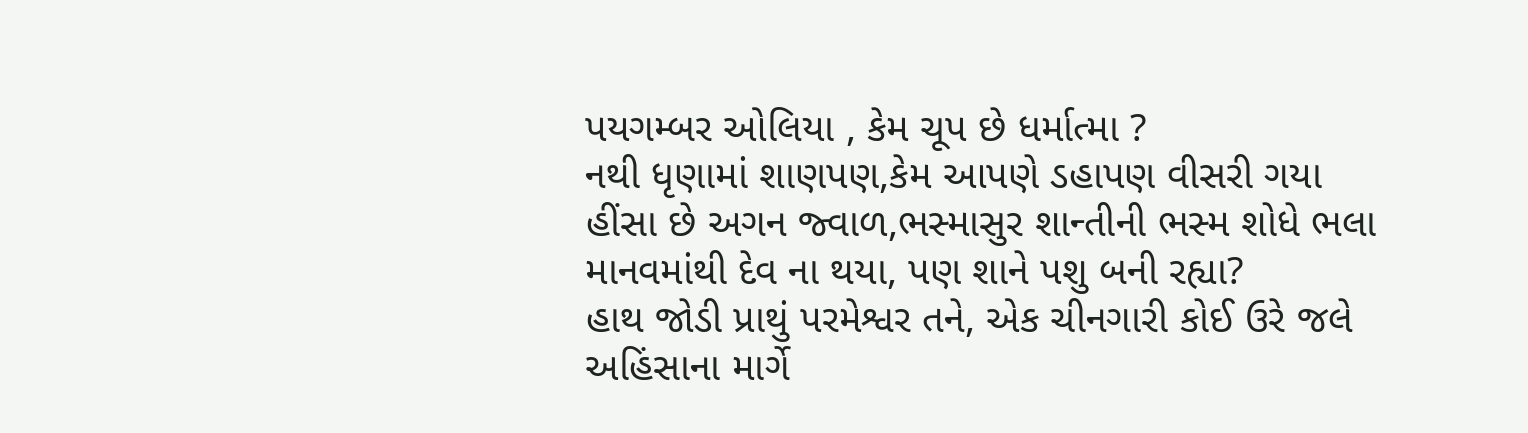પયગમ્બર ઓલિયા , કેમ ચૂપ છે ધર્માત્મા ?
નથી ધૃણામાં શાણપણ,કેમ આપણે ડહાપણ વીસરી ગયા
હીંસા છે અગન જ્વાળ,ભસ્માસુર શાન્તીની ભસ્મ શોધે ભલા
માનવમાંથી દેવ ના થયા, પણ શાને પશુ બની રહ્યા?
હાથ જોડી પ્રાથું પરમેશ્વર તને, એક ચીનગારી કોઈ ઉરે જલે
અહિંસાના માર્ગે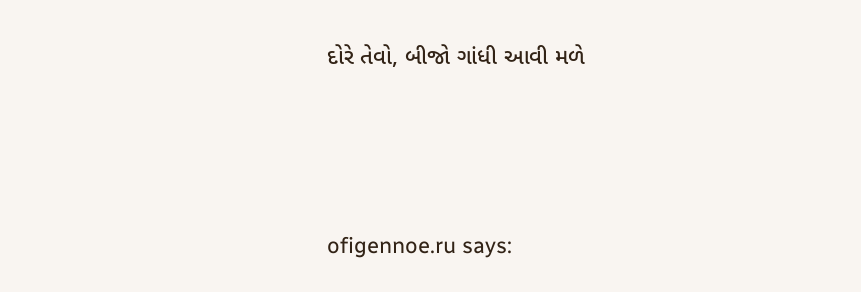દોરે તેવો, બીજો ગાંધી આવી મળે





ofigennoe.ru says: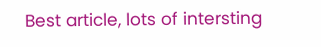Best article, lots of intersting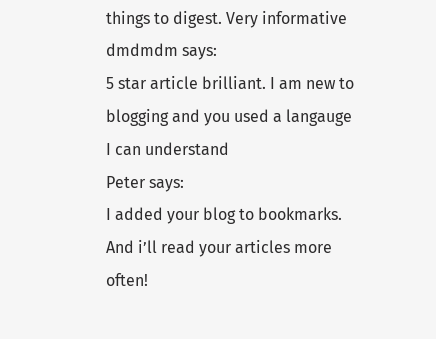things to digest. Very informative
dmdmdm says:
5 star article brilliant. I am new to blogging and you used a langauge I can understand
Peter says:
I added your blog to bookmarks. And i’ll read your articles more often!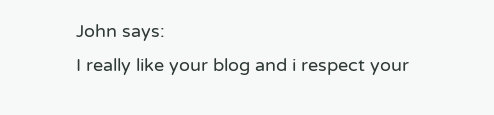John says:
I really like your blog and i respect your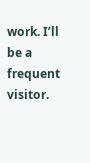work. I’ll be a frequent visitor.